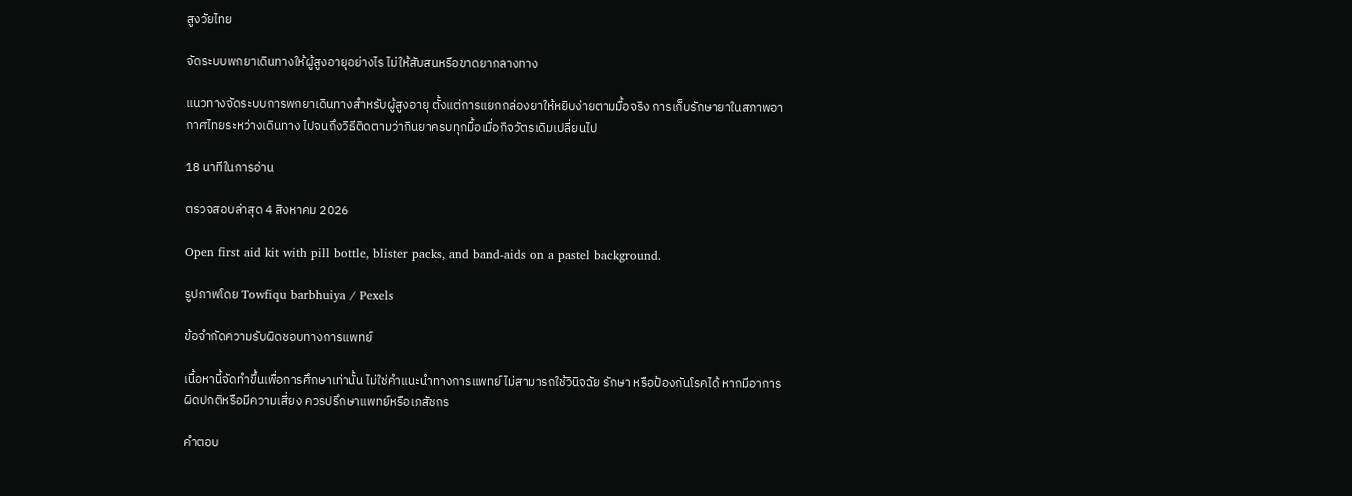สูงวัยไทย

จัดระบบพกยาเดินทางให้ผู้สูงอายุอย่างไร ไม่ให้สับสนหรือขาดยากลางทาง

แนวทางจัดระบบการพกยาเดินทางสำหรับผู้สูงอายุ ตั้งแต่การแยกกล่องยาให้หยิบง่ายตามมื้อจริง การเก็บรักษายาในสภาพอากาศไทยระหว่างเดินทาง ไปจนถึงวิธีติดตามว่ากินยาครบทุกมื้อเมื่อกิจวัตรเดิมเปลี่ยนไป

18 นาทีในการอ่าน

ตรวจสอบล่าสุด 4 สิงหาคม 2026

Open first aid kit with pill bottle, blister packs, and band-aids on a pastel background.

รูปภาพโดย Towfiqu barbhuiya / Pexels

ข้อจำกัดความรับผิดชอบทางการแพทย์

เนื้อหานี้จัดทำขึ้นเพื่อการศึกษาเท่านั้น ไม่ใช่คำแนะนำทางการแพทย์ ไม่สามารถใช้วินิจฉัย รักษา หรือป้องกันโรคได้ หากมีอาการผิดปกติหรือมีความเสี่ยง ควรปรึกษาแพทย์หรือเภสัชกร

คำตอบ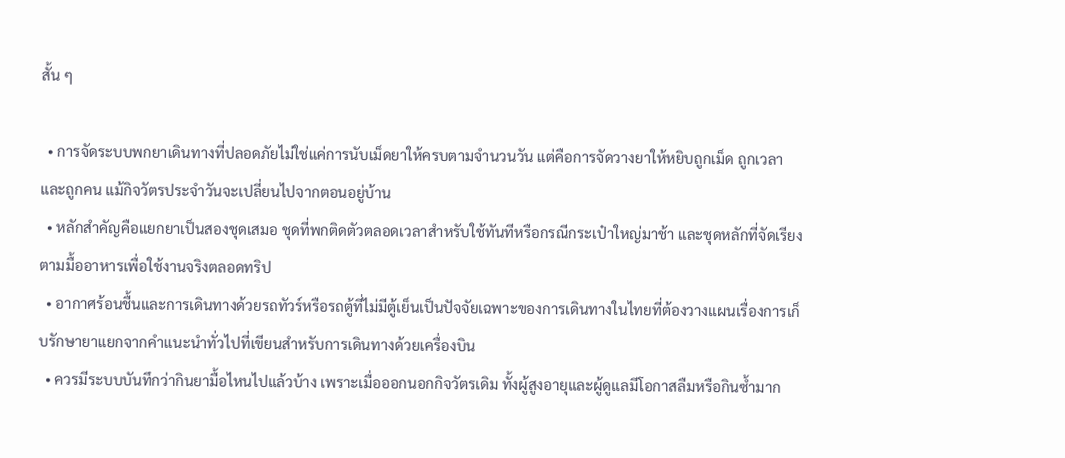สั้น ๆ

  • การจัดระบบพกยาเดินทางที่ปลอดภัยไม่ใช่แค่การนับเม็ดยาให้ครบตามจำนวนวัน แต่คือการจัดวางยาให้หยิบถูกเม็ด ถูกเวลา และถูกคน แม้กิจวัตรประจำวันจะเปลี่ยนไปจากตอนอยู่บ้าน
  • หลักสำคัญคือแยกยาเป็นสองชุดเสมอ ชุดที่พกติดตัวตลอดเวลาสำหรับใช้ทันทีหรือกรณีกระเป๋าใหญ่มาช้า และชุดหลักที่จัดเรียงตามมื้ออาหารเพื่อใช้งานจริงตลอดทริป
  • อากาศร้อนชื้นและการเดินทางด้วยรถทัวร์หรือรถตู้ที่ไม่มีตู้เย็นเป็นปัจจัยเฉพาะของการเดินทางในไทยที่ต้องวางแผนเรื่องการเก็บรักษายาแยกจากคำแนะนำทั่วไปที่เขียนสำหรับการเดินทางด้วยเครื่องบิน
  • ควรมีระบบบันทึกว่ากินยามื้อไหนไปแล้วบ้าง เพราะเมื่อออกนอกกิจวัตรเดิม ทั้งผู้สูงอายุและผู้ดูแลมีโอกาสลืมหรือกินซ้ำมาก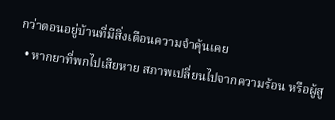กว่าตอนอยู่บ้านที่มีสิ่งเตือนความจำคุ้นเคย
  • หากยาที่พกไปเสียหาย สภาพเปลี่ยนไปจากความร้อน หรือผู้สู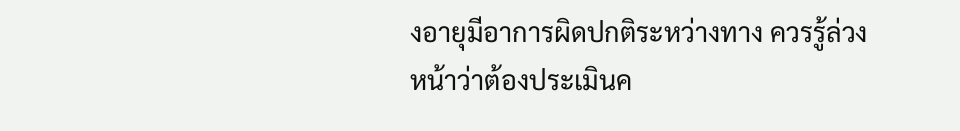งอายุมีอาการผิดปกติระหว่างทาง ควรรู้ล่วงหน้าว่าต้องประเมินค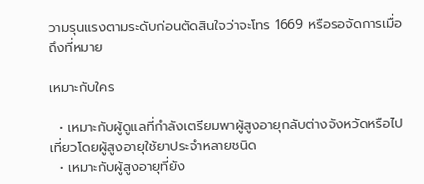วามรุนแรงตามระดับก่อนตัดสินใจว่าจะโทร 1669 หรือรอจัดการเมื่อถึงที่หมาย

เหมาะกับใคร

  • เหมาะกับผู้ดูแลที่กำลังเตรียมพาผู้สูงอายุกลับต่างจังหวัดหรือไปเที่ยวโดยผู้สูงอายุใช้ยาประจำหลายชนิด
  • เหมาะกับผู้สูงอายุที่ยัง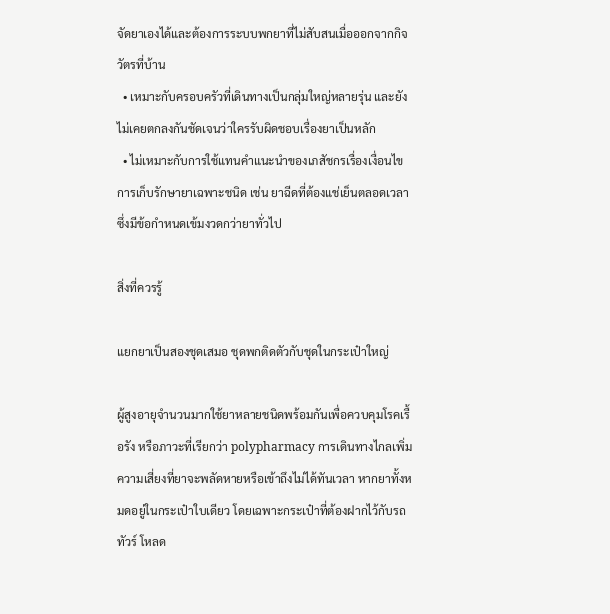จัดยาเองได้และต้องการระบบพกยาที่ไม่สับสนเมื่อออกจากกิจวัตรที่บ้าน
  • เหมาะกับครอบครัวที่เดินทางเป็นกลุ่มใหญ่หลายรุ่น และยังไม่เคยตกลงกันชัดเจนว่าใครรับผิดชอบเรื่องยาเป็นหลัก
  • ไม่เหมาะกับการใช้แทนคำแนะนำของเภสัชกรเรื่องเงื่อนไขการเก็บรักษายาเฉพาะชนิด เช่น ยาฉีดที่ต้องแช่เย็นตลอดเวลา ซึ่งมีข้อกำหนดเข้มงวดกว่ายาทั่วไป

สิ่งที่ควรรู้

แยกยาเป็นสองชุดเสมอ ชุดพกติดตัวกับชุดในกระเป๋าใหญ่

ผู้สูงอายุจำนวนมากใช้ยาหลายชนิดพร้อมกันเพื่อควบคุมโรคเรื้อรัง หรือภาวะที่เรียกว่า polypharmacy การเดินทางไกลเพิ่มความเสี่ยงที่ยาจะพลัดหายหรือเข้าถึงไม่ได้ทันเวลา หากยาทั้งหมดอยู่ในกระเป๋าใบเดียว โดยเฉพาะกระเป๋าที่ต้องฝากไว้กับรถทัวร์ โหลด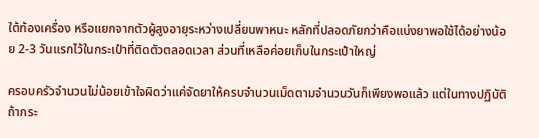ใต้ท้องเครื่อง หรือแยกจากตัวผู้สูงอายุระหว่างเปลี่ยนพาหนะ หลักที่ปลอดภัยกว่าคือแบ่งยาพอใช้ได้อย่างน้อย 2-3 วันแรกไว้ในกระเป๋าที่ติดตัวตลอดเวลา ส่วนที่เหลือค่อยเก็บในกระเป๋าใหญ่

ครอบครัวจำนวนไม่น้อยเข้าใจผิดว่าแค่จัดยาให้ครบจำนวนเม็ดตามจำนวนวันก็เพียงพอแล้ว แต่ในทางปฏิบัติ ถ้ากระ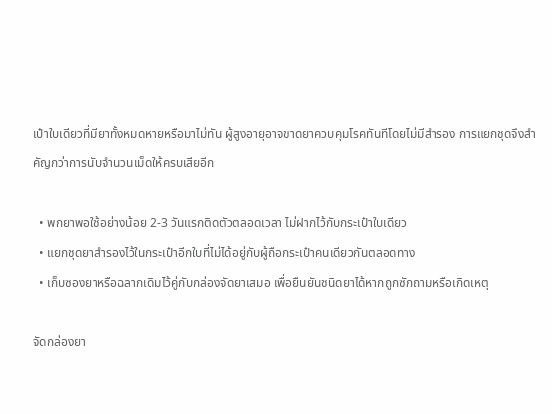เป๋าใบเดียวที่มียาทั้งหมดหายหรือมาไม่ทัน ผู้สูงอายุอาจขาดยาควบคุมโรคทันทีโดยไม่มีสำรอง การแยกชุดจึงสำคัญกว่าการนับจำนวนเม็ดให้ครบเสียอีก

  • พกยาพอใช้อย่างน้อย 2-3 วันแรกติดตัวตลอดเวลา ไม่ฝากไว้กับกระเป๋าใบเดียว
  • แยกชุดยาสำรองไว้ในกระเป๋าอีกใบที่ไม่ได้อยู่กับผู้ถือกระเป๋าคนเดียวกันตลอดทาง
  • เก็บซองยาหรือฉลากเดิมไว้คู่กับกล่องจัดยาเสมอ เพื่อยืนยันชนิดยาได้หากถูกซักถามหรือเกิดเหตุ

จัดกล่องยา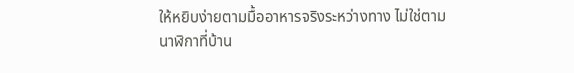ให้หยิบง่ายตามมื้ออาหารจริงระหว่างทาง ไม่ใช่ตามนาฬิกาที่บ้าน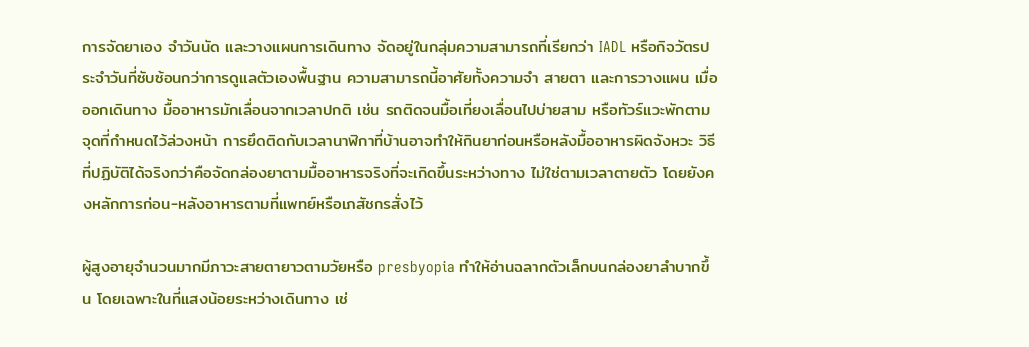การจัดยาเอง จำวันนัด และวางแผนการเดินทาง จัดอยู่ในกลุ่มความสามารถที่เรียกว่า IADL หรือกิจวัตรประจำวันที่ซับซ้อนกว่าการดูแลตัวเองพื้นฐาน ความสามารถนี้อาศัยทั้งความจำ สายตา และการวางแผน เมื่อออกเดินทาง มื้ออาหารมักเลื่อนจากเวลาปกติ เช่น รถติดจนมื้อเที่ยงเลื่อนไปบ่ายสาม หรือทัวร์แวะพักตามจุดที่กำหนดไว้ล่วงหน้า การยึดติดกับเวลานาฬิกาที่บ้านอาจทำให้กินยาก่อนหรือหลังมื้ออาหารผิดจังหวะ วิธีที่ปฏิบัติได้จริงกว่าคือจัดกล่องยาตามมื้ออาหารจริงที่จะเกิดขึ้นระหว่างทาง ไม่ใช่ตามเวลาตายตัว โดยยังคงหลักการก่อน-หลังอาหารตามที่แพทย์หรือเภสัชกรสั่งไว้

ผู้สูงอายุจำนวนมากมีภาวะสายตายาวตามวัยหรือ presbyopia ทำให้อ่านฉลากตัวเล็กบนกล่องยาลำบากขึ้น โดยเฉพาะในที่แสงน้อยระหว่างเดินทาง เช่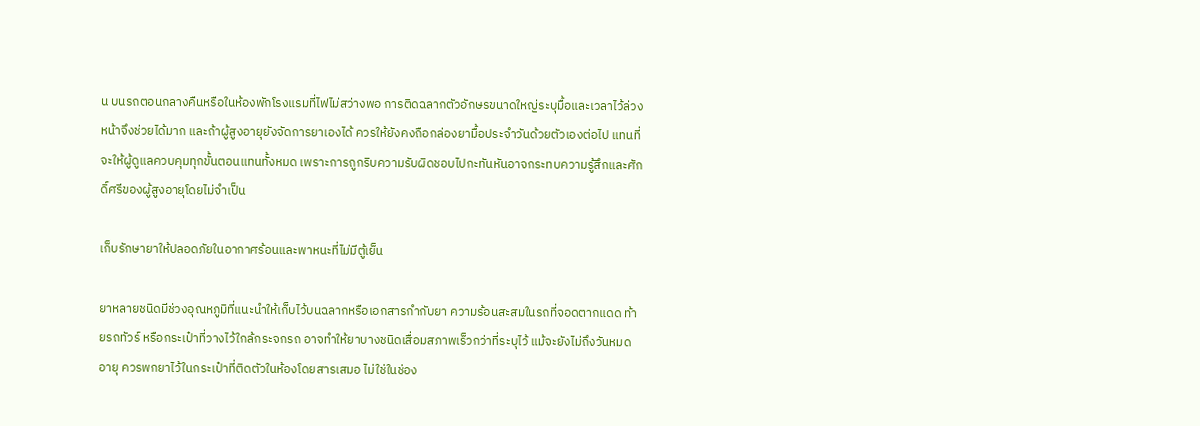น บนรถตอนกลางคืนหรือในห้องพักโรงแรมที่ไฟไม่สว่างพอ การติดฉลากตัวอักษรขนาดใหญ่ระบุมื้อและเวลาไว้ล่วงหน้าจึงช่วยได้มาก และถ้าผู้สูงอายุยังจัดการยาเองได้ ควรให้ยังคงถือกล่องยามื้อประจำวันด้วยตัวเองต่อไป แทนที่จะให้ผู้ดูแลควบคุมทุกขั้นตอนแทนทั้งหมด เพราะการถูกริบความรับผิดชอบไปกะทันหันอาจกระทบความรู้สึกและศักดิ์ศรีของผู้สูงอายุโดยไม่จำเป็น

เก็บรักษายาให้ปลอดภัยในอากาศร้อนและพาหนะที่ไม่มีตู้เย็น

ยาหลายชนิดมีช่วงอุณหภูมิที่แนะนำให้เก็บไว้บนฉลากหรือเอกสารกำกับยา ความร้อนสะสมในรถที่จอดตากแดด ท้ายรถทัวร์ หรือกระเป๋าที่วางไว้ใกล้กระจกรถ อาจทำให้ยาบางชนิดเสื่อมสภาพเร็วกว่าที่ระบุไว้ แม้จะยังไม่ถึงวันหมดอายุ ควรพกยาไว้ในกระเป๋าที่ติดตัวในห้องโดยสารเสมอ ไม่ใช่ในช่อง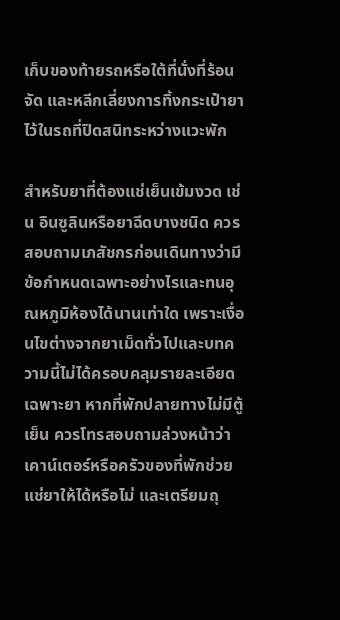เก็บของท้ายรถหรือใต้ที่นั่งที่ร้อนจัด และหลีกเลี่ยงการทิ้งกระเป๋ายาไว้ในรถที่ปิดสนิทระหว่างแวะพัก

สำหรับยาที่ต้องแช่เย็นเข้มงวด เช่น อินซูลินหรือยาฉีดบางชนิด ควรสอบถามเภสัชกรก่อนเดินทางว่ามีข้อกำหนดเฉพาะอย่างไรและทนอุณหภูมิห้องได้นานเท่าใด เพราะเงื่อนไขต่างจากยาเม็ดทั่วไปและบทความนี้ไม่ได้ครอบคลุมรายละเอียดเฉพาะยา หากที่พักปลายทางไม่มีตู้เย็น ควรโทรสอบถามล่วงหน้าว่าเคาน์เตอร์หรือครัวของที่พักช่วยแช่ยาให้ได้หรือไม่ และเตรียมถุ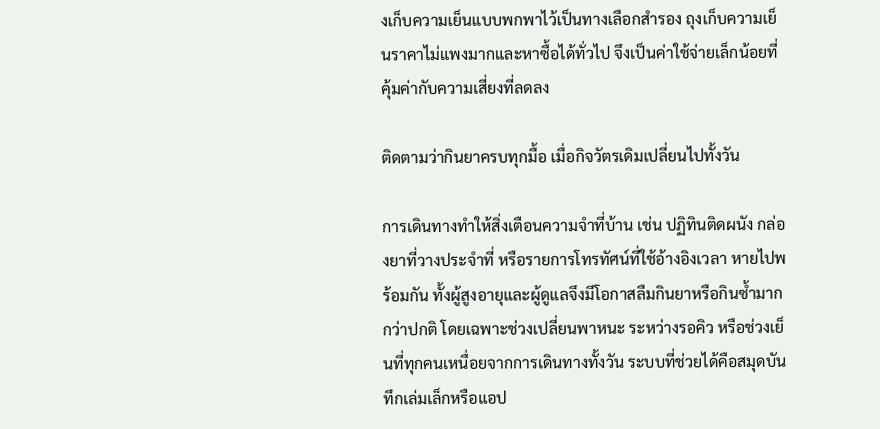งเก็บความเย็นแบบพกพาไว้เป็นทางเลือกสำรอง ถุงเก็บความเย็นราคาไม่แพงมากและหาซื้อได้ทั่วไป จึงเป็นค่าใช้จ่ายเล็กน้อยที่คุ้มค่ากับความเสี่ยงที่ลดลง

ติดตามว่ากินยาครบทุกมื้อ เมื่อกิจวัตรเดิมเปลี่ยนไปทั้งวัน

การเดินทางทำให้สิ่งเตือนความจำที่บ้าน เช่น ปฏิทินติดผนัง กล่องยาที่วางประจำที่ หรือรายการโทรทัศน์ที่ใช้อ้างอิงเวลา หายไปพร้อมกัน ทั้งผู้สูงอายุและผู้ดูแลจึงมีโอกาสลืมกินยาหรือกินซ้ำมากกว่าปกติ โดยเฉพาะช่วงเปลี่ยนพาหนะ ระหว่างรอคิว หรือช่วงเย็นที่ทุกคนเหนื่อยจากการเดินทางทั้งวัน ระบบที่ช่วยได้คือสมุดบันทึกเล่มเล็กหรือแอป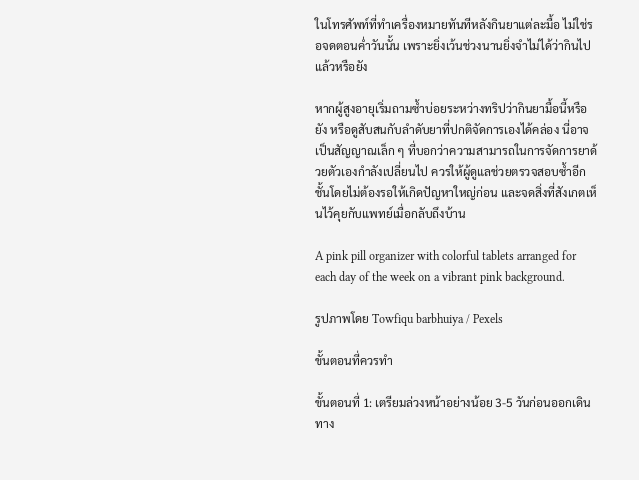ในโทรศัพท์ที่ทำเครื่องหมายทันทีหลังกินยาแต่ละมื้อ ไม่ใช่รอจดตอนค่ำวันนั้น เพราะยิ่งเว้นช่วงนานยิ่งจำไม่ได้ว่ากินไปแล้วหรือยัง

หากผู้สูงอายุเริ่มถามซ้ำบ่อยระหว่างทริปว่ากินยามื้อนี้หรือยัง หรือดูสับสนกับลำดับยาที่ปกติจัดการเองได้คล่อง นี่อาจเป็นสัญญาณเล็ก ๆ ที่บอกว่าความสามารถในการจัดการยาด้วยตัวเองกำลังเปลี่ยนไป ควรให้ผู้ดูแลช่วยตรวจสอบซ้ำอีกชั้นโดยไม่ต้องรอให้เกิดปัญหาใหญ่ก่อน และจดสิ่งที่สังเกตเห็นไว้คุยกับแพทย์เมื่อกลับถึงบ้าน

A pink pill organizer with colorful tablets arranged for each day of the week on a vibrant pink background.

รูปภาพโดย Towfiqu barbhuiya / Pexels

ขั้นตอนที่ควรทำ

ขั้นตอนที่ 1: เตรียมล่วงหน้าอย่างน้อย 3-5 วันก่อนออกเดินทาง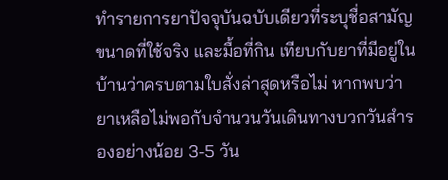ทำรายการยาปัจจุบันฉบับเดียวที่ระบุชื่อสามัญ ขนาดที่ใช้จริง และมื้อที่กิน เทียบกับยาที่มีอยู่ในบ้านว่าครบตามใบสั่งล่าสุดหรือไม่ หากพบว่ายาเหลือไม่พอกับจำนวนวันเดินทางบวกวันสำรองอย่างน้อย 3-5 วัน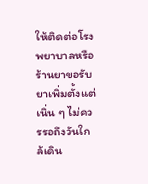ให้ติดต่อโรงพยาบาลหรือร้านยาขอรับยาเพิ่มตั้งแต่เนิ่น ๆ ไม่ควรรอถึงวันใกล้เดิน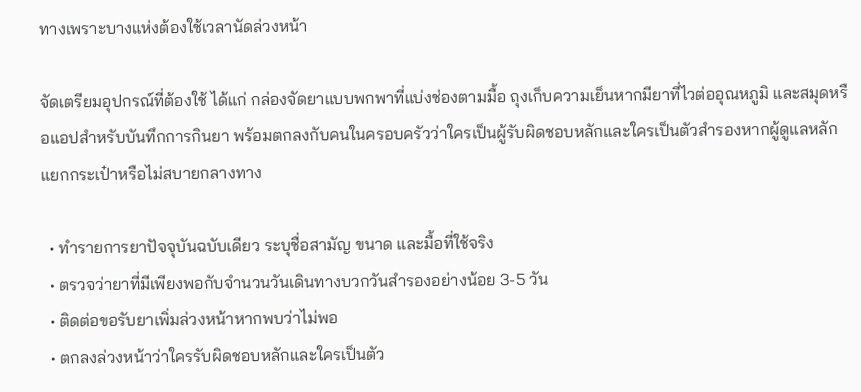ทางเพราะบางแห่งต้องใช้เวลานัดล่วงหน้า

จัดเตรียมอุปกรณ์ที่ต้องใช้ ได้แก่ กล่องจัดยาแบบพกพาที่แบ่งช่องตามมื้อ ถุงเก็บความเย็นหากมียาที่ไวต่ออุณหภูมิ และสมุดหรือแอปสำหรับบันทึกการกินยา พร้อมตกลงกับคนในครอบครัวว่าใครเป็นผู้รับผิดชอบหลักและใครเป็นตัวสำรองหากผู้ดูแลหลักแยกกระเป๋าหรือไม่สบายกลางทาง

  • ทำรายการยาปัจจุบันฉบับเดียว ระบุชื่อสามัญ ขนาด และมื้อที่ใช้จริง
  • ตรวจว่ายาที่มีเพียงพอกับจำนวนวันเดินทางบวกวันสำรองอย่างน้อย 3-5 วัน
  • ติดต่อขอรับยาเพิ่มล่วงหน้าหากพบว่าไม่พอ
  • ตกลงล่วงหน้าว่าใครรับผิดชอบหลักและใครเป็นตัว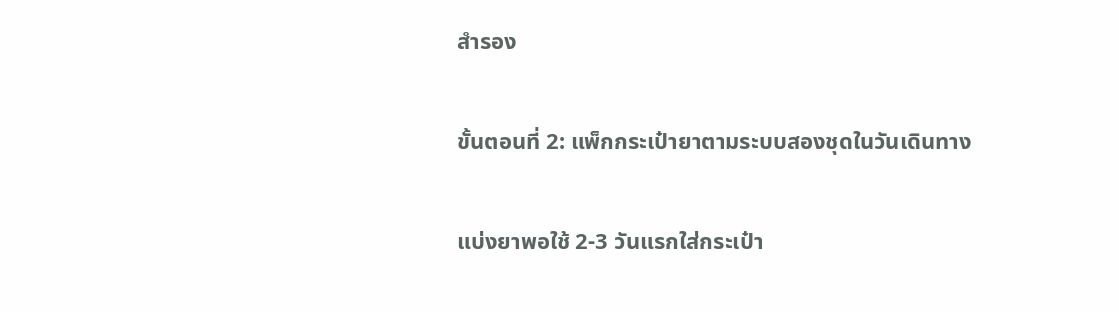สำรอง

ขั้นตอนที่ 2: แพ็กกระเป๋ายาตามระบบสองชุดในวันเดินทาง

แบ่งยาพอใช้ 2-3 วันแรกใส่กระเป๋า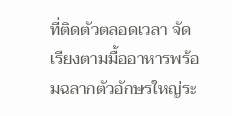ที่ติดตัวตลอดเวลา จัดเรียงตามมื้ออาหารพร้อมฉลากตัวอักษรใหญ่ระ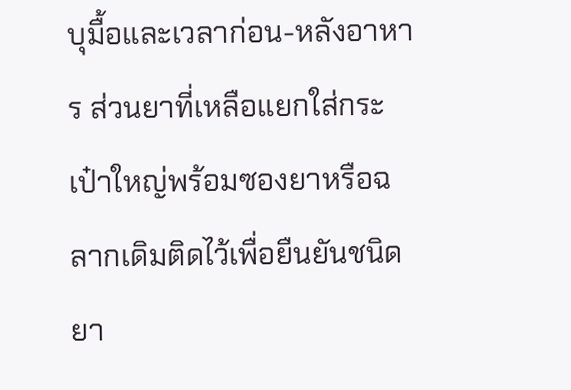บุมื้อและเวลาก่อน-หลังอาหาร ส่วนยาที่เหลือแยกใส่กระเป๋าใหญ่พร้อมซองยาหรือฉลากเดิมติดไว้เพื่อยืนยันชนิดยา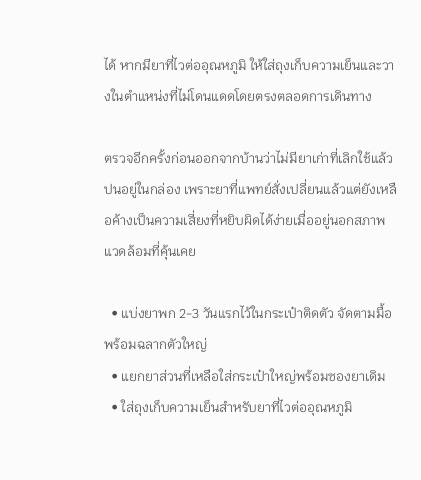ได้ หากมียาที่ไวต่ออุณหภูมิ ให้ใส่ถุงเก็บความเย็นและวางในตำแหน่งที่ไม่โดนแดดโดยตรงตลอดการเดินทาง

ตรวจอีกครั้งก่อนออกจากบ้านว่าไม่มียาเก่าที่เลิกใช้แล้วปนอยู่ในกล่อง เพราะยาที่แพทย์สั่งเปลี่ยนแล้วแต่ยังเหลือค้างเป็นความเสี่ยงที่หยิบผิดได้ง่ายเมื่ออยู่นอกสภาพแวดล้อมที่คุ้นเคย

  • แบ่งยาพก 2-3 วันแรกไว้ในกระเป๋าติดตัว จัดตามมื้อพร้อมฉลากตัวใหญ่
  • แยกยาส่วนที่เหลือใส่กระเป๋าใหญ่พร้อมซองยาเดิม
  • ใส่ถุงเก็บความเย็นสำหรับยาที่ไวต่ออุณหภูมิ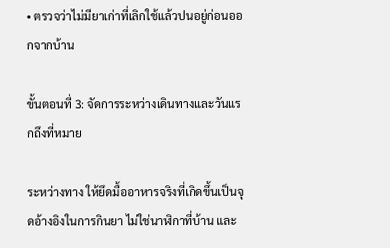• ตรวจว่าไม่มียาเก่าที่เลิกใช้แล้วปนอยู่ก่อนออกจากบ้าน

ขั้นตอนที่ 3: จัดการระหว่างเดินทางและวันแรกถึงที่หมาย

ระหว่างทาง ให้ยึดมื้ออาหารจริงที่เกิดขึ้นเป็นจุดอ้างอิงในการกินยา ไม่ใช่นาฬิกาที่บ้าน และ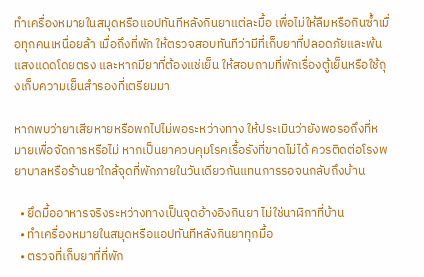ทำเครื่องหมายในสมุดหรือแอปทันทีหลังกินยาแต่ละมื้อ เพื่อไม่ให้ลืมหรือกินซ้ำเมื่อทุกคนเหนื่อยล้า เมื่อถึงที่พัก ให้ตรวจสอบทันทีว่ามีที่เก็บยาที่ปลอดภัยและพ้นแสงแดดโดยตรง และหากมียาที่ต้องแช่เย็น ให้สอบถามที่พักเรื่องตู้เย็นหรือใช้ถุงเก็บความเย็นสำรองที่เตรียมมา

หากพบว่ายาเสียหายหรือพกไปไม่พอระหว่างทาง ให้ประเมินว่ายังพอรอถึงที่หมายเพื่อจัดการหรือไม่ หากเป็นยาควบคุมโรคเรื้อรังที่ขาดไม่ได้ ควรติดต่อโรงพยาบาลหรือร้านยาใกล้จุดที่พักภายในวันเดียวกันแทนการรอจนกลับถึงบ้าน

  • ยึดมื้ออาหารจริงระหว่างทางเป็นจุดอ้างอิงกินยา ไม่ใช่นาฬิกาที่บ้าน
  • ทำเครื่องหมายในสมุดหรือแอปทันทีหลังกินยาทุกมื้อ
  • ตรวจที่เก็บยาที่ที่พัก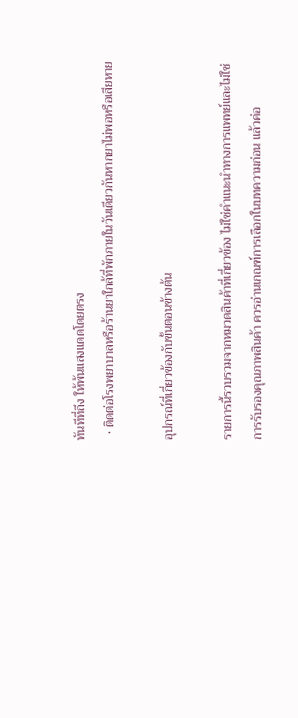ทันทีที่ถึง ให้พ้นแสงแดดโดยตรง
  • ติดต่อโรงพยาบาลหรือร้านยาใกล้ที่พักภายในวันเดียวกันหากยาไม่พอหรือเสียหาย

อุปกรณ์ที่เกี่ยวข้องกับขั้นตอนข้างต้น

รายการนี้รวบรวมจากหมวดสินค้าที่เกี่ยวข้อง ไม่ใช่คำแนะนำทางการแพทย์และไม่ใช่การรับรองคุณภาพสินค้า ควรอ่านเกณฑ์การเลือกในบทความก่อน แล้วค่อ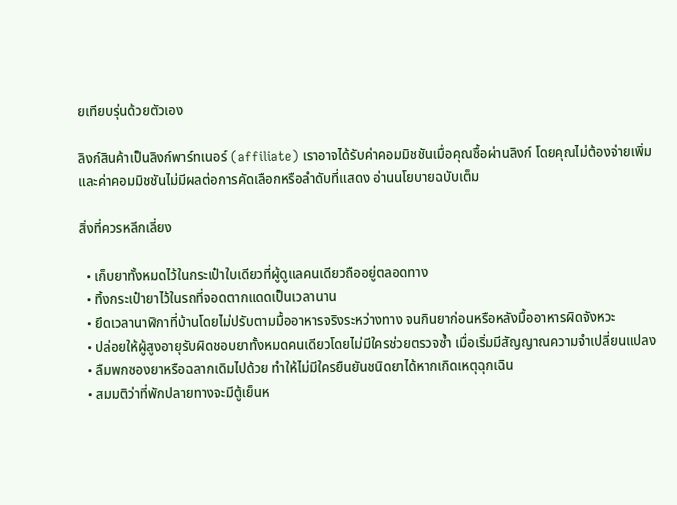ยเทียบรุ่นด้วยตัวเอง

ลิงก์สินค้าเป็นลิงก์พาร์ทเนอร์ (affiliate) เราอาจได้รับค่าคอมมิชชันเมื่อคุณซื้อผ่านลิงก์ โดยคุณไม่ต้องจ่ายเพิ่ม และค่าคอมมิชชันไม่มีผลต่อการคัดเลือกหรือลำดับที่แสดง อ่านนโยบายฉบับเต็ม

สิ่งที่ควรหลีกเลี่ยง

  • เก็บยาทั้งหมดไว้ในกระเป๋าใบเดียวที่ผู้ดูแลคนเดียวถืออยู่ตลอดทาง
  • ทิ้งกระเป๋ายาไว้ในรถที่จอดตากแดดเป็นเวลานาน
  • ยึดเวลานาฬิกาที่บ้านโดยไม่ปรับตามมื้ออาหารจริงระหว่างทาง จนกินยาก่อนหรือหลังมื้ออาหารผิดจังหวะ
  • ปล่อยให้ผู้สูงอายุรับผิดชอบยาทั้งหมดคนเดียวโดยไม่มีใครช่วยตรวจซ้ำ เมื่อเริ่มมีสัญญาณความจำเปลี่ยนแปลง
  • ลืมพกซองยาหรือฉลากเดิมไปด้วย ทำให้ไม่มีใครยืนยันชนิดยาได้หากเกิดเหตุฉุกเฉิน
  • สมมติว่าที่พักปลายทางจะมีตู้เย็นห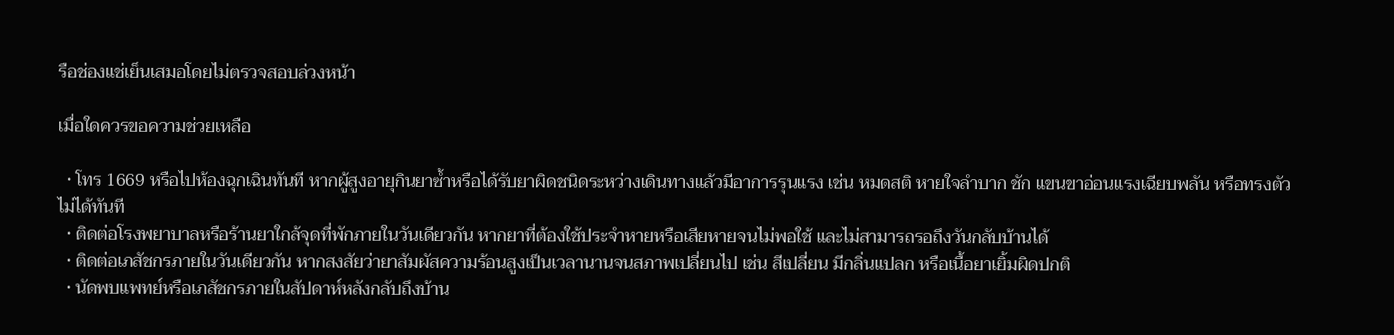รือช่องแช่เย็นเสมอโดยไม่ตรวจสอบล่วงหน้า

เมื่อใดควรขอความช่วยเหลือ

  • โทร 1669 หรือไปห้องฉุกเฉินทันที หากผู้สูงอายุกินยาซ้ำหรือได้รับยาผิดชนิดระหว่างเดินทางแล้วมีอาการรุนแรง เช่น หมดสติ หายใจลำบาก ชัก แขนขาอ่อนแรงเฉียบพลัน หรือทรงตัวไม่ได้ทันที
  • ติดต่อโรงพยาบาลหรือร้านยาใกล้จุดที่พักภายในวันเดียวกัน หากยาที่ต้องใช้ประจำหายหรือเสียหายจนไม่พอใช้ และไม่สามารถรอถึงวันกลับบ้านได้
  • ติดต่อเภสัชกรภายในวันเดียวกัน หากสงสัยว่ายาสัมผัสความร้อนสูงเป็นเวลานานจนสภาพเปลี่ยนไป เช่น สีเปลี่ยน มีกลิ่นแปลก หรือเนื้อยาเยิ้มผิดปกติ
  • นัดพบแพทย์หรือเภสัชกรภายในสัปดาห์หลังกลับถึงบ้าน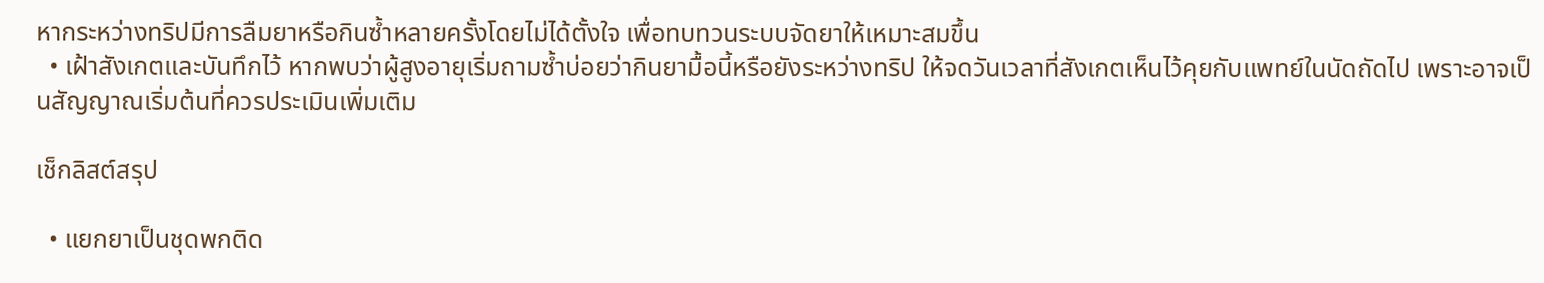หากระหว่างทริปมีการลืมยาหรือกินซ้ำหลายครั้งโดยไม่ได้ตั้งใจ เพื่อทบทวนระบบจัดยาให้เหมาะสมขึ้น
  • เฝ้าสังเกตและบันทึกไว้ หากพบว่าผู้สูงอายุเริ่มถามซ้ำบ่อยว่ากินยามื้อนี้หรือยังระหว่างทริป ให้จดวันเวลาที่สังเกตเห็นไว้คุยกับแพทย์ในนัดถัดไป เพราะอาจเป็นสัญญาณเริ่มต้นที่ควรประเมินเพิ่มเติม

เช็กลิสต์สรุป

  • แยกยาเป็นชุดพกติด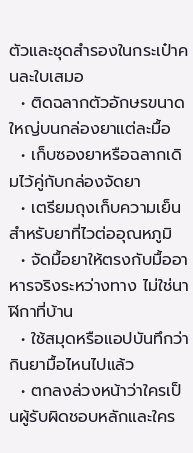ตัวและชุดสำรองในกระเป๋าคนละใบเสมอ
  • ติดฉลากตัวอักษรขนาดใหญ่บนกล่องยาแต่ละมื้อ
  • เก็บซองยาหรือฉลากเดิมไว้คู่กับกล่องจัดยา
  • เตรียมถุงเก็บความเย็นสำหรับยาที่ไวต่ออุณหภูมิ
  • จัดมื้อยาให้ตรงกับมื้ออาหารจริงระหว่างทาง ไม่ใช่นาฬิกาที่บ้าน
  • ใช้สมุดหรือแอปบันทึกว่ากินยามื้อไหนไปแล้ว
  • ตกลงล่วงหน้าว่าใครเป็นผู้รับผิดชอบหลักและใคร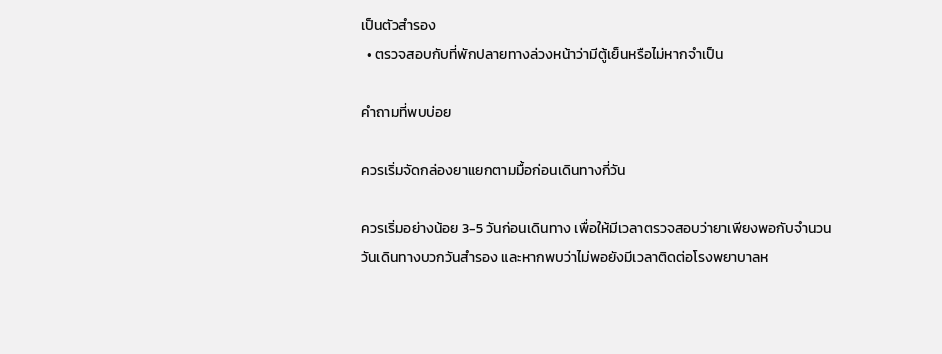เป็นตัวสำรอง
  • ตรวจสอบกับที่พักปลายทางล่วงหน้าว่ามีตู้เย็นหรือไม่หากจำเป็น

คำถามที่พบบ่อย

ควรเริ่มจัดกล่องยาแยกตามมื้อก่อนเดินทางกี่วัน

ควรเริ่มอย่างน้อย 3-5 วันก่อนเดินทาง เพื่อให้มีเวลาตรวจสอบว่ายาเพียงพอกับจำนวนวันเดินทางบวกวันสำรอง และหากพบว่าไม่พอยังมีเวลาติดต่อโรงพยาบาลห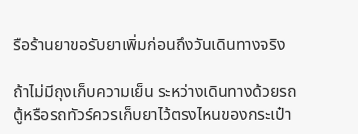รือร้านยาขอรับยาเพิ่มก่อนถึงวันเดินทางจริง

ถ้าไม่มีถุงเก็บความเย็น ระหว่างเดินทางด้วยรถตู้หรือรถทัวร์ควรเก็บยาไว้ตรงไหนของกระเป๋า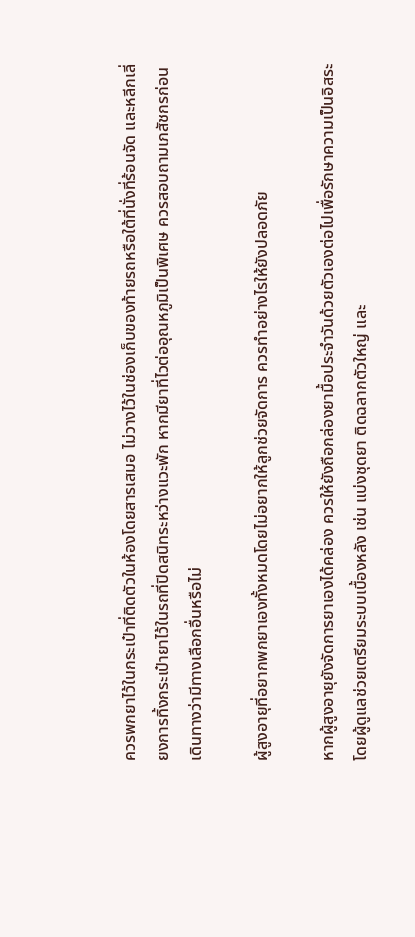ควรพกยาไว้ในกระเป๋าที่ติดตัวในห้องโดยสารเสมอ ไม่วางไว้ในช่องเก็บของท้ายรถหรือใต้ที่นั่งที่ร้อนจัด และหลีกเลี่ยงการทิ้งกระเป๋ายาไว้ในรถที่ปิดสนิทระหว่างแวะพัก หากมียาที่ไวต่ออุณหภูมิเป็นพิเศษ ควรสอบถามเภสัชกรก่อนเดินทางว่ามีทางเลือกอื่นหรือไม่

ผู้สูงอายุที่อยากพกยาเองทั้งหมดโดยไม่อยากให้ลูกช่วยจัดการ ควรทำอย่างไรให้ยังปลอดภัย

หากผู้สูงอายุยังจัดการยาเองได้คล่อง ควรให้ยังถือกล่องยามื้อประจำวันด้วยตัวเองต่อไปเพื่อรักษาความเป็นอิสระ โดยผู้ดูแลช่วยเตรียมระบบเบื้องหลัง เช่น แบ่งชุดยา ติดฉลากตัวใหญ่ และ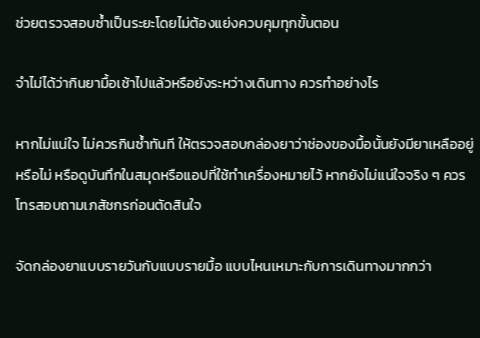ช่วยตรวจสอบซ้ำเป็นระยะโดยไม่ต้องแย่งควบคุมทุกขั้นตอน

จำไม่ได้ว่ากินยามื้อเช้าไปแล้วหรือยังระหว่างเดินทาง ควรทำอย่างไร

หากไม่แน่ใจ ไม่ควรกินซ้ำทันที ให้ตรวจสอบกล่องยาว่าช่องของมื้อนั้นยังมียาเหลืออยู่หรือไม่ หรือดูบันทึกในสมุดหรือแอปที่ใช้ทำเครื่องหมายไว้ หากยังไม่แน่ใจจริง ๆ ควรโทรสอบถามเภสัชกรก่อนตัดสินใจ

จัดกล่องยาแบบรายวันกับแบบรายมื้อ แบบไหนเหมาะกับการเดินทางมากกว่า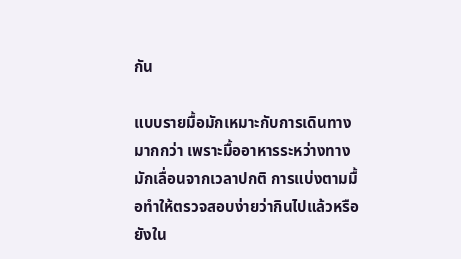กัน

แบบรายมื้อมักเหมาะกับการเดินทางมากกว่า เพราะมื้ออาหารระหว่างทางมักเลื่อนจากเวลาปกติ การแบ่งตามมื้อทำให้ตรวจสอบง่ายว่ากินไปแล้วหรือยังใน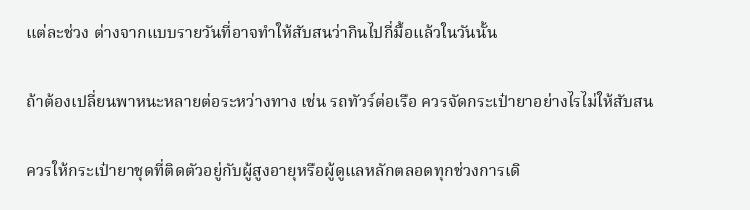แต่ละช่วง ต่างจากแบบรายวันที่อาจทำให้สับสนว่ากินไปกี่มื้อแล้วในวันนั้น

ถ้าต้องเปลี่ยนพาหนะหลายต่อระหว่างทาง เช่น รถทัวร์ต่อเรือ ควรจัดกระเป๋ายาอย่างไรไม่ให้สับสน

ควรให้กระเป๋ายาชุดที่ติดตัวอยู่กับผู้สูงอายุหรือผู้ดูแลหลักตลอดทุกช่วงการเดิ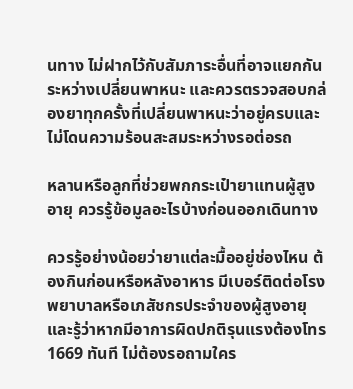นทาง ไม่ฝากไว้กับสัมภาระอื่นที่อาจแยกกันระหว่างเปลี่ยนพาหนะ และควรตรวจสอบกล่องยาทุกครั้งที่เปลี่ยนพาหนะว่าอยู่ครบและไม่โดนความร้อนสะสมระหว่างรอต่อรถ

หลานหรือลูกที่ช่วยพกกระเป๋ายาแทนผู้สูงอายุ ควรรู้ข้อมูลอะไรบ้างก่อนออกเดินทาง

ควรรู้อย่างน้อยว่ายาแต่ละมื้ออยู่ช่องไหน ต้องกินก่อนหรือหลังอาหาร มีเบอร์ติดต่อโรงพยาบาลหรือเภสัชกรประจำของผู้สูงอายุ และรู้ว่าหากมีอาการผิดปกติรุนแรงต้องโทร 1669 ทันที ไม่ต้องรอถามใคร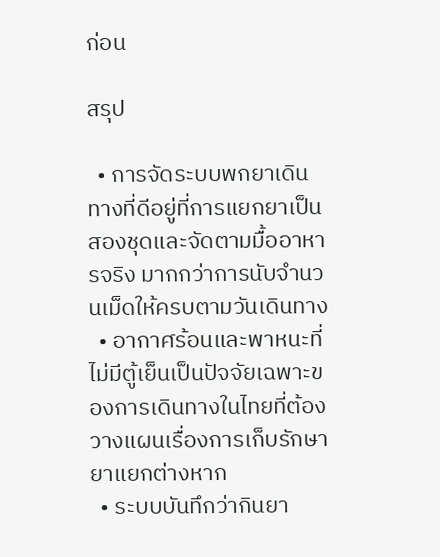ก่อน

สรุป

  • การจัดระบบพกยาเดินทางที่ดีอยู่ที่การแยกยาเป็นสองชุดและจัดตามมื้ออาหารจริง มากกว่าการนับจำนวนเม็ดให้ครบตามวันเดินทาง
  • อากาศร้อนและพาหนะที่ไม่มีตู้เย็นเป็นปัจจัยเฉพาะของการเดินทางในไทยที่ต้องวางแผนเรื่องการเก็บรักษายาแยกต่างหาก
  • ระบบบันทึกว่ากินยา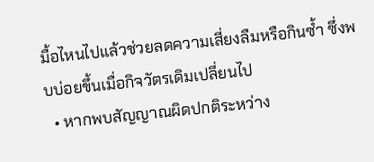มื้อไหนไปแล้วช่วยลดความเสี่ยงลืมหรือกินซ้ำ ซึ่งพบบ่อยขึ้นเมื่อกิจวัตรเดิมเปลี่ยนไป
  • หากพบสัญญาณผิดปกติระหว่าง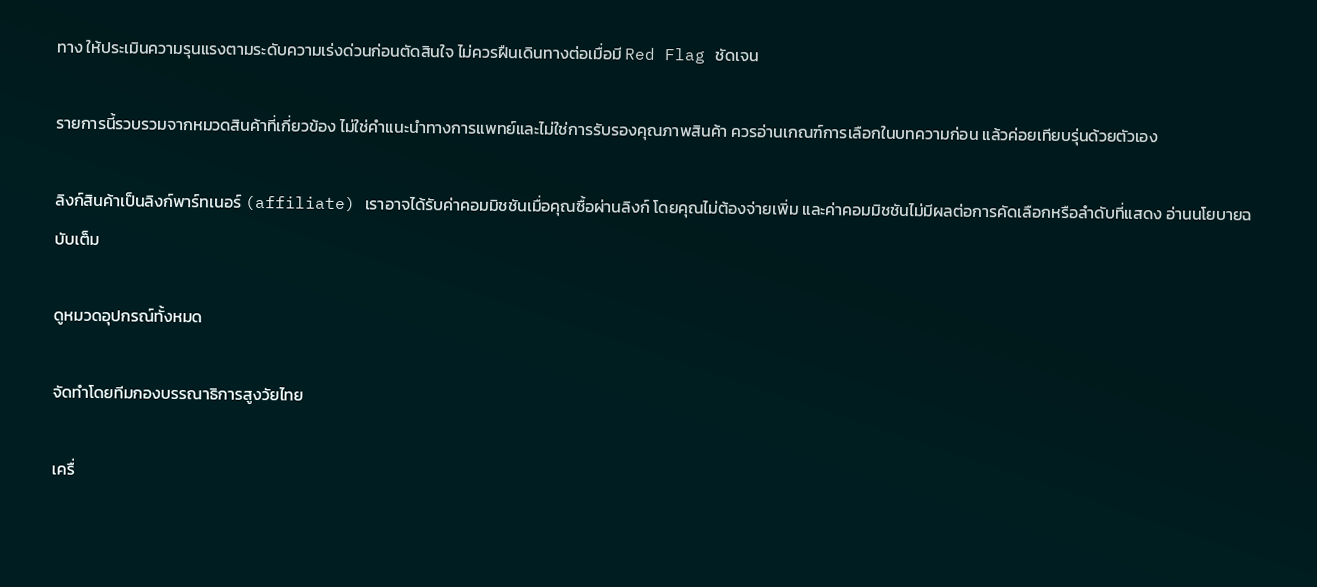ทาง ให้ประเมินความรุนแรงตามระดับความเร่งด่วนก่อนตัดสินใจ ไม่ควรฝืนเดินทางต่อเมื่อมี Red Flag ชัดเจน

รายการนี้รวบรวมจากหมวดสินค้าที่เกี่ยวข้อง ไม่ใช่คำแนะนำทางการแพทย์และไม่ใช่การรับรองคุณภาพสินค้า ควรอ่านเกณฑ์การเลือกในบทความก่อน แล้วค่อยเทียบรุ่นด้วยตัวเอง

ลิงก์สินค้าเป็นลิงก์พาร์ทเนอร์ (affiliate) เราอาจได้รับค่าคอมมิชชันเมื่อคุณซื้อผ่านลิงก์ โดยคุณไม่ต้องจ่ายเพิ่ม และค่าคอมมิชชันไม่มีผลต่อการคัดเลือกหรือลำดับที่แสดง อ่านนโยบายฉบับเต็ม

ดูหมวดอุปกรณ์ทั้งหมด

จัดทำโดยทีมกองบรรณาธิการสูงวัยไทย

เครื่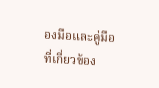องมือและคู่มือที่เกี่ยวข้อง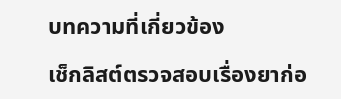บทความที่เกี่ยวข้อง

เช็กลิสต์ตรวจสอบเรื่องยาก่อ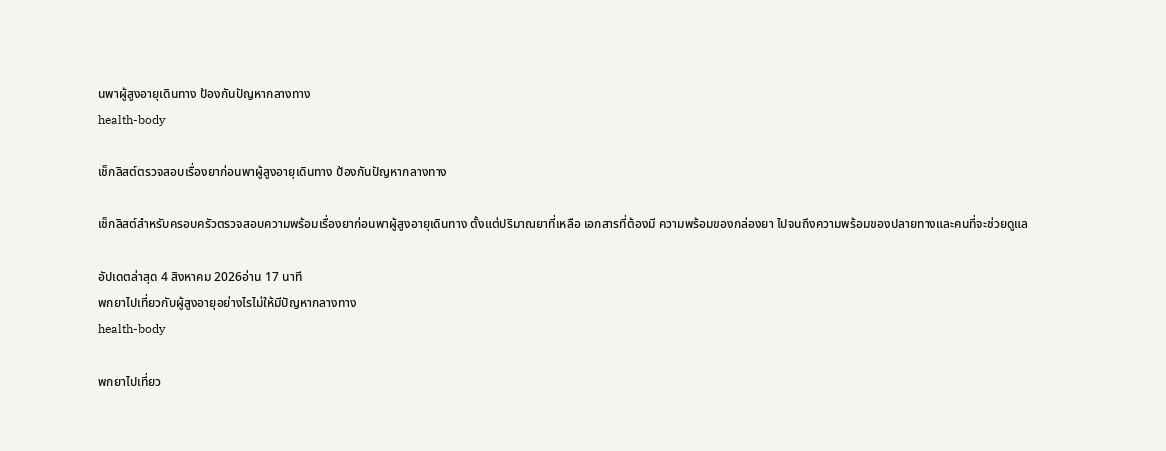นพาผู้สูงอายุเดินทาง ป้องกันปัญหากลางทาง
health-body

เช็กลิสต์ตรวจสอบเรื่องยาก่อนพาผู้สูงอายุเดินทาง ป้องกันปัญหากลางทาง

เช็กลิสต์สำหรับครอบครัวตรวจสอบความพร้อมเรื่องยาก่อนพาผู้สูงอายุเดินทาง ตั้งแต่ปริมาณยาที่เหลือ เอกสารที่ต้องมี ความพร้อมของกล่องยา ไปจนถึงความพร้อมของปลายทางและคนที่จะช่วยดูแล

อัปเดตล่าสุด 4 สิงหาคม 2026อ่าน 17 นาที
พกยาไปเที่ยวกับผู้สูงอายุอย่างไรไม่ให้มีปัญหากลางทาง
health-body

พกยาไปเที่ยว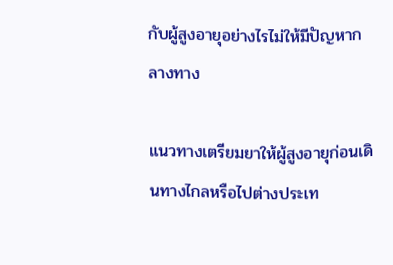กับผู้สูงอายุอย่างไรไม่ให้มีปัญหากลางทาง

แนวทางเตรียมยาให้ผู้สูงอายุก่อนเดินทางไกลหรือไปต่างประเท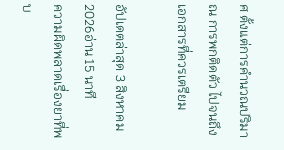ศ ตั้งแต่การคำนวณปริมาณ การพกติดตัว ไปจนถึงเอกสารที่ควรเตรียม

อัปเดตล่าสุด 3 สิงหาคม 2026อ่าน 15 นาที
ความผิดพลาดเรื่องยาที่พบ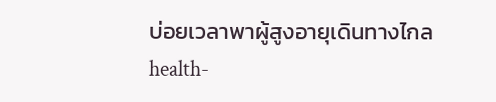บ่อยเวลาพาผู้สูงอายุเดินทางไกล
health-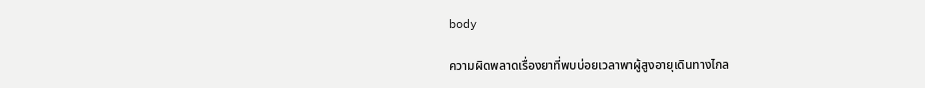body

ความผิดพลาดเรื่องยาที่พบบ่อยเวลาพาผู้สูงอายุเดินทางไกล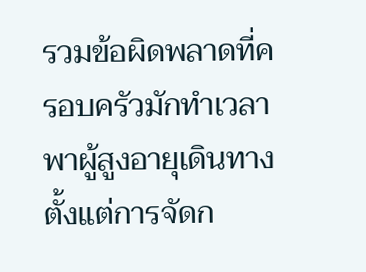รวมข้อผิดพลาดที่ครอบครัวมักทำเวลาพาผู้สูงอายุเดินทาง ตั้งแต่การจัดก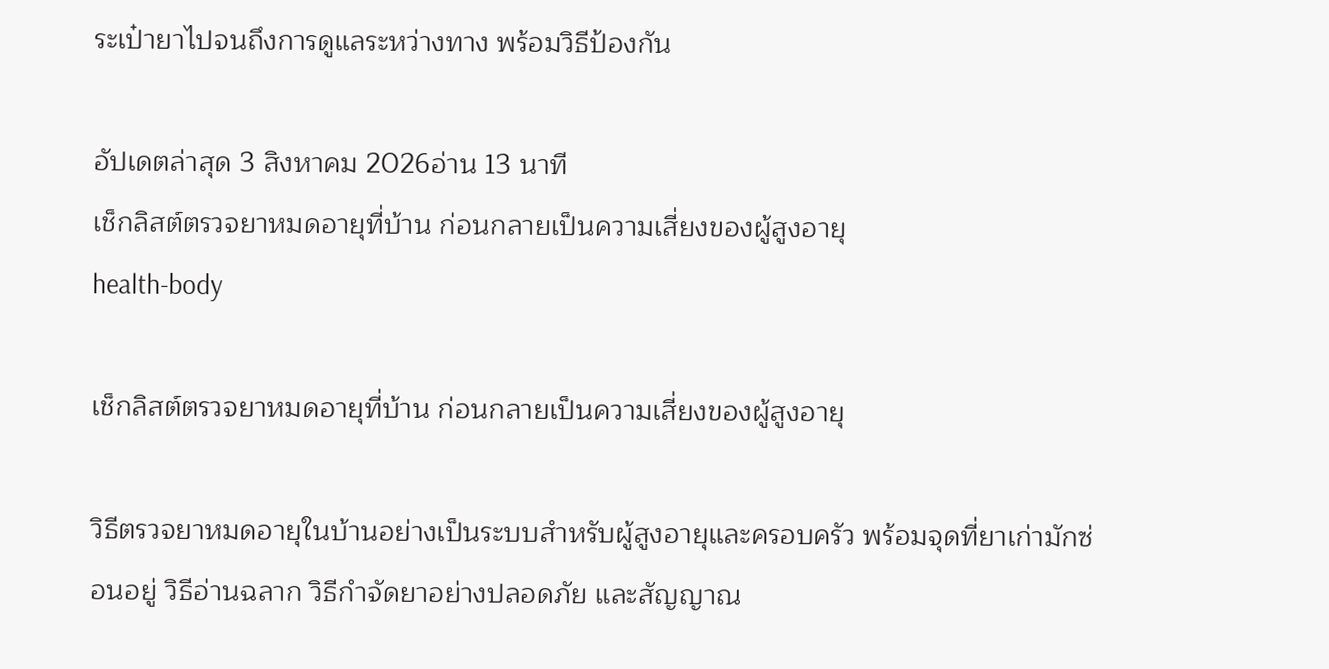ระเป๋ายาไปจนถึงการดูแลระหว่างทาง พร้อมวิธีป้องกัน

อัปเดตล่าสุด 3 สิงหาคม 2026อ่าน 13 นาที
เช็กลิสต์ตรวจยาหมดอายุที่บ้าน ก่อนกลายเป็นความเสี่ยงของผู้สูงอายุ
health-body

เช็กลิสต์ตรวจยาหมดอายุที่บ้าน ก่อนกลายเป็นความเสี่ยงของผู้สูงอายุ

วิธีตรวจยาหมดอายุในบ้านอย่างเป็นระบบสำหรับผู้สูงอายุและครอบครัว พร้อมจุดที่ยาเก่ามักซ่อนอยู่ วิธีอ่านฉลาก วิธีกำจัดยาอย่างปลอดภัย และสัญญาณ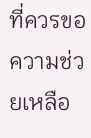ที่ควรขอความช่วยเหลือ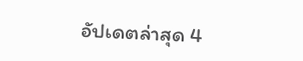อัปเดตล่าสุด 4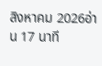สิงหาคม 2026อ่าน 17 นาที